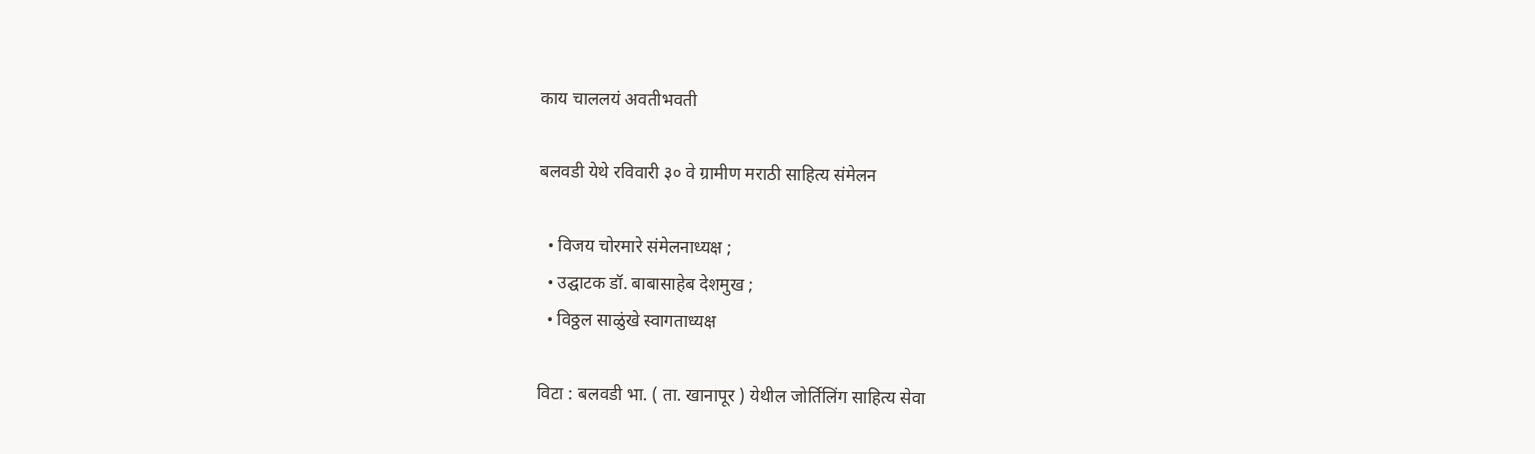काय चाललयं अवतीभवती

बलवडी येथे रविवारी ३० वे ग्रामीण मराठी साहित्य संमेलन

  • विजय चोरमारे संमेलनाध्यक्ष ;
  • उद्घाटक डॉ. बाबासाहेब देशमुख ;
  • विठ्ठल साळुंखे स्वागताध्यक्ष

विटा : बलवडी भा. ( ता‌. खानापूर ) येथील जोर्तिलिंग साहित्य सेवा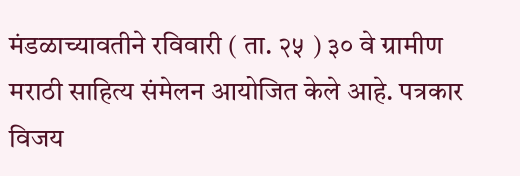मंडळाच्यावतीने रविवारी ( ता. २५ ) ३० वे ग्रामीण मराठी साहित्य संमेलन आयोजित केले आहे. पत्रकार विजय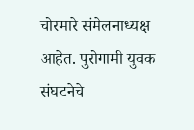चोरमारे संमेलनाध्यक्ष आहेत. पुरोगामी युवक संघटनेचे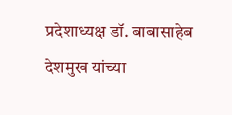प्रदेशाध्यक्ष डॉ. बाबासाहेब देशमुख यांच्या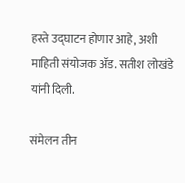हस्ते उद्घाटन होणार आहे, अशी माहिती संयोजक ॲड. सतीश लोखंडे यांनी दिली.

संमेलन तीन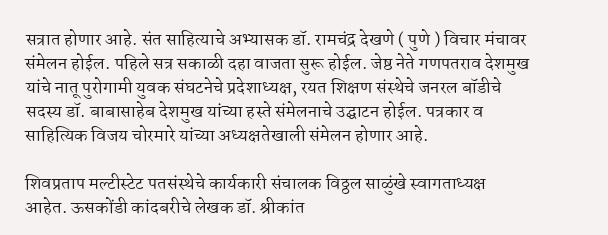सत्रात होणार आहे. संत साहित्याचे अभ्यासक डॉ. रामचंद्र देखणे ( पुणे ) विचार मंचावर संमेलन होईल. पहिले सत्र सकाळी दहा वाजता सुरू होईल. जेष्ठ नेते गणपतराव देशमुख यांचे नातू पुरोगामी युवक संघटनेचे प्रदेशाध्यक्ष, रयत शिक्षण संस्थेचे जनरल बॉडीचे सदस्य डॉ. बाबासाहेब देशमुख यांच्या हस्ते संमेलनाचे उद्घाटन होईल. पत्रकार व साहित्यिक विजय चोरमारे यांच्या अध्यक्षतेखाली संमेलन होणार आहे.

शिवप्रताप मल्टीस्टेट पतसंस्थेचे कार्यकारी संचालक विठ्ठल साळुंखे स्वागताध्यक्ष आहेत. ऊसकोंडी कांदबरीचे लेखक डॉ. श्रीकांत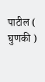पाटील ( घुणकी )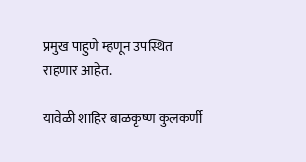प्रमुख पाहुणे म्हणून उपस्थित राहणार आहेत.

यावेळी शाहिर बाळकृष्ण कुलकर्णी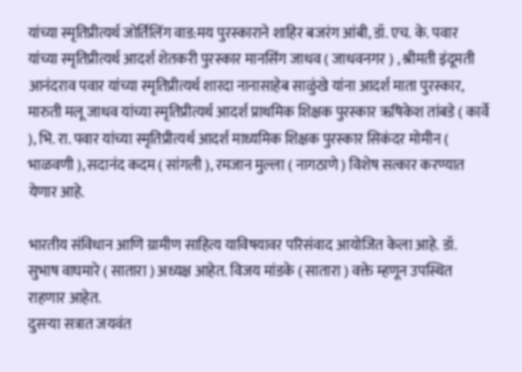यांच्या स्मृतिप्रीत्यर्थ जोर्तिलिंग वाड:मय पुरस्काराने शाहिर बजरंग आंबी, डॉ. एच. के. पवार यांच्या स्मृतिप्रीत्यर्थ आदर्श शेतकरी पुरस्कार मानसिंग जाधव ( जाधवनगर ) , श्रीमती इंदूमती आनंदराव पवार यांच्या स्मृतिप्रीत्यर्थ शारदा नानासाहेब साळुंखे यांना आदर्श माता पुरस्कार, मारुती मलू जाधव यांच्या स्मृतिप्रीत्यर्थ आदर्श प्राथमिक शिक्षक पुरस्कार ऋषिकेश तांबडे ( कार्वे ), भि. रा. पवार यांच्या स्मृतिप्रीत्यर्थ आदर्श माध्यमिक शिक्षक पुरस्कार सिकंदर मोमीन ( भाळवणी ), सदानंद कदम ( सांगली ), रमजान मुल्ला ( नागठाणे ) विशेष सत्कार करण्यात येणार आहे.

भारतीय संविधान आणि ग्रामीण साहित्य याविषयावर परिसंवाद आयोजित केला आहे. डॉ. सुभाष वाघमारे ( सातारा ) अध्यक्ष आहेत. विजय मांडके ( सातारा ) वक्ते म्हणून उपस्थित राहणार आहेत.
दुसऱ्या सत्रात जयवंत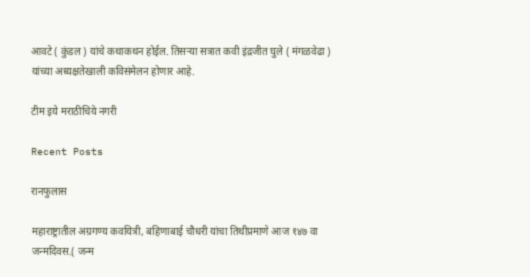आवटे ( कुंडल ) यांचे कथाकथन होईल. तिसऱ्या सत्रात कवी इंद्रजीत घुले ( मंगळवेढा ) यांच्या अध्यक्षतेखाली कविसंमेलन होणार आहे.

टीम इये मराठीचिये नगरी

Recent Posts

रानफुलास

महाराष्ट्रातील अग्रगण्य कवयित्री, बहिणाबाई चौधरी यांचा तिथीप्रमाणे आज १४७ वा जन्मदिवस.( जन्म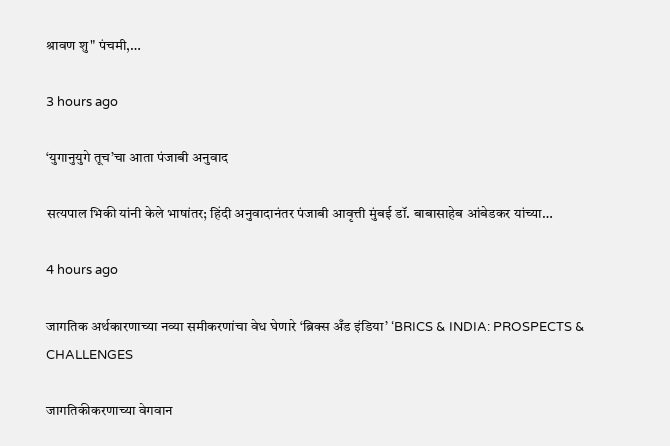श्रावण शु" पंचमी,…

3 hours ago

‘युगानुयुगे तूच’चा आता पंजाबी अनुवाद

सत्यपाल भिकी यांनी केले भाषांतर; हिंदी अनुवादानंतर पंजाबी आवृत्ती मुंबई डॉ. बाबासाहेब आंबेडकर यांच्या…

4 hours ago

जागतिक अर्थकारणाच्या नव्या समीकरणांचा वेध घेणारे ‘ब्रिक्स अँड इंडिया’ ‘BRICS & INDIA: PROSPECTS & CHALLENGES

जागतिकीकरणाच्या वेगवान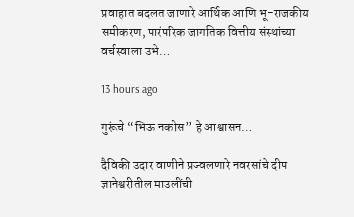प्रवाहात बदलत जाणारे आर्थिक आणि भू-राजकीय समीकरण, पारंपरिक जागतिक वित्तीय संस्थांच्या वर्चस्वाला उभे…

13 hours ago

गुरूंचे “भिऊ नकोस” हे आश्वासन…

दैविकी उदार वाणीने प्रज्वलणारे नवरसांचे दीप ज्ञानेश्वरीतील माउलींची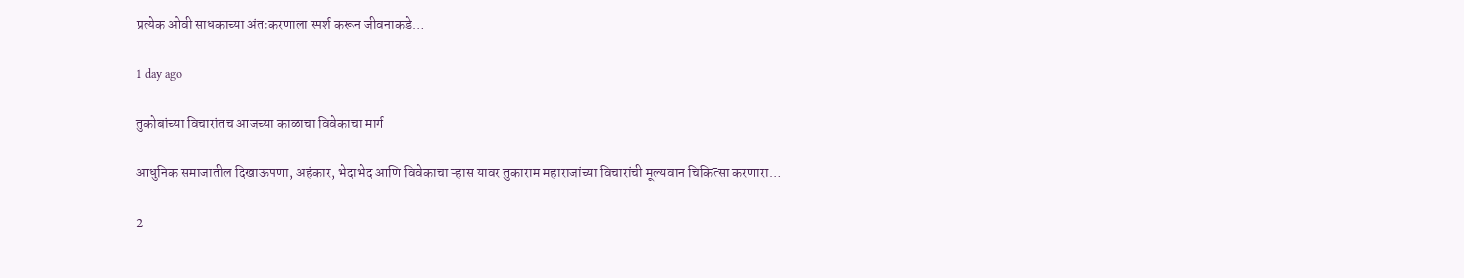प्रत्येक ओवी साधकाच्या अंतःकरणाला स्पर्श करून जीवनाकडे…

1 day ago

तुकोबांच्या विचारांतच आजच्या काळाचा विवेकाचा मार्ग

आधुनिक समाजातील दिखाऊपणा, अहंकार, भेदाभेद आणि विवेकाचा ऱ्हास यावर तुकाराम महाराजांच्या विचारांची मूल्यवान चिकित्सा करणारा…

2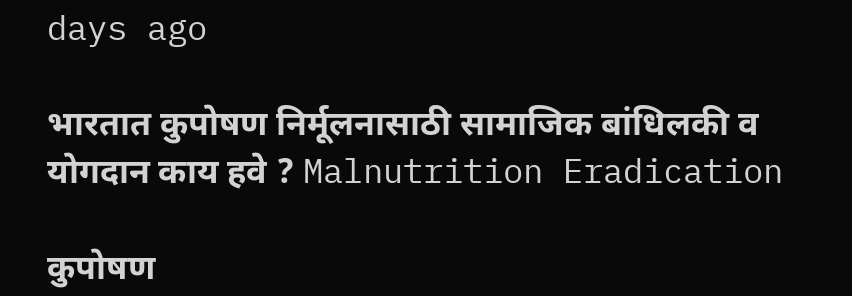days ago

भारतात कुपोषण निर्मूलनासाठी सामाजिक बांधिलकी व योगदान काय हवे ? Malnutrition Eradication

कुपोषण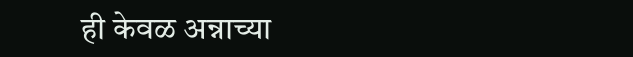ही केवळ अन्नाच्या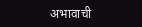अभावाची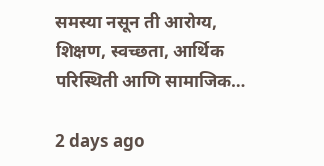समस्या नसून ती आरोग्य, शिक्षण, स्वच्छता, आर्थिक परिस्थिती आणि सामाजिक…

2 days ago